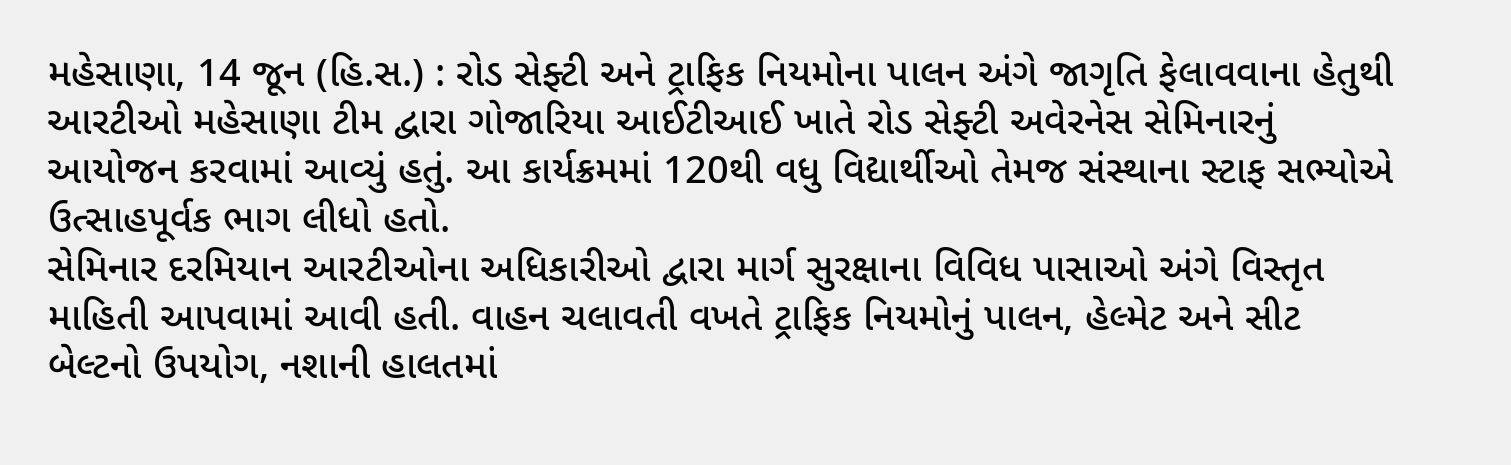મહેસાણા, 14 જૂન (હિ.સ.) : રોડ સેફ્ટી અને ટ્રાફિક નિયમોના પાલન અંગે જાગૃતિ ફેલાવવાના હેતુથી આરટીઓ મહેસાણા ટીમ દ્વારા ગોજારિયા આઈટીઆઈ ખાતે રોડ સેફ્ટી અવેરનેસ સેમિનારનું આયોજન કરવામાં આવ્યું હતું. આ કાર્યક્રમમાં 120થી વધુ વિદ્યાર્થીઓ તેમજ સંસ્થાના સ્ટાફ સભ્યોએ ઉત્સાહપૂર્વક ભાગ લીધો હતો.
સેમિનાર દરમિયાન આરટીઓના અધિકારીઓ દ્વારા માર્ગ સુરક્ષાના વિવિધ પાસાઓ અંગે વિસ્તૃત માહિતી આપવામાં આવી હતી. વાહન ચલાવતી વખતે ટ્રાફિક નિયમોનું પાલન, હેલ્મેટ અને સીટ બેલ્ટનો ઉપયોગ, નશાની હાલતમાં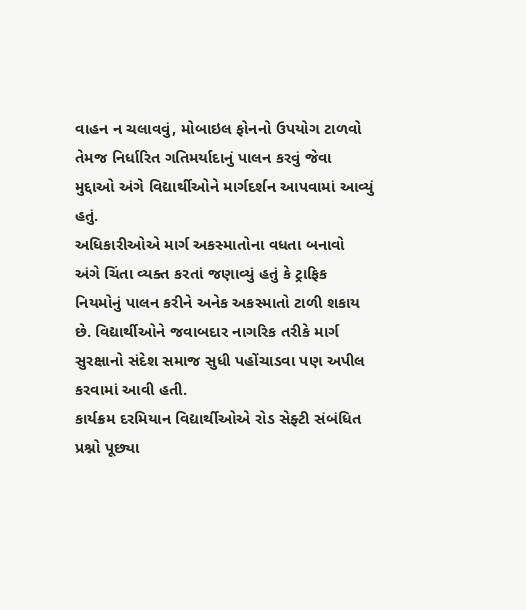વાહન ન ચલાવવું, મોબાઇલ ફોનનો ઉપયોગ ટાળવો તેમજ નિર્ધારિત ગતિમર્યાદાનું પાલન કરવું જેવા મુદ્દાઓ અંગે વિદ્યાર્થીઓને માર્ગદર્શન આપવામાં આવ્યું હતું.
અધિકારીઓએ માર્ગ અકસ્માતોના વધતા બનાવો અંગે ચિંતા વ્યક્ત કરતાં જણાવ્યું હતું કે ટ્રાફિક નિયમોનું પાલન કરીને અનેક અકસ્માતો ટાળી શકાય છે. વિદ્યાર્થીઓને જવાબદાર નાગરિક તરીકે માર્ગ સુરક્ષાનો સંદેશ સમાજ સુધી પહોંચાડવા પણ અપીલ કરવામાં આવી હતી.
કાર્યક્રમ દરમિયાન વિદ્યાર્થીઓએ રોડ સેફ્ટી સંબંધિત પ્રશ્નો પૂછ્યા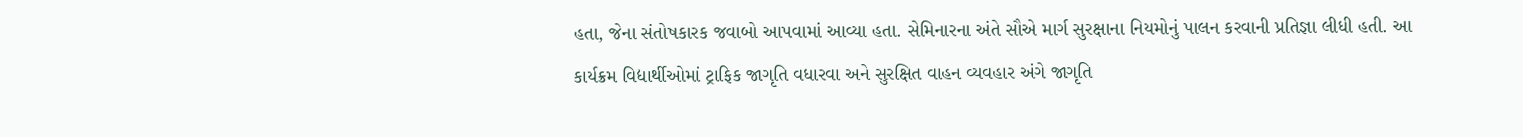હતા, જેના સંતોષકારક જવાબો આપવામાં આવ્યા હતા. સેમિનારના અંતે સૌએ માર્ગ સુરક્ષાના નિયમોનું પાલન કરવાની પ્રતિજ્ઞા લીધી હતી. આ કાર્યક્રમ વિદ્યાર્થીઓમાં ટ્રાફિક જાગૃતિ વધારવા અને સુરક્ષિત વાહન વ્યવહાર અંગે જાગૃતિ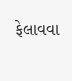ફેલાવવા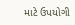માટે ઉપયોગી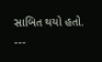સાબિત થયો હતો.
---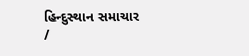હિન્દુસ્થાન સમાચાર /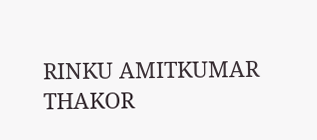RINKU AMITKUMAR THAKOR